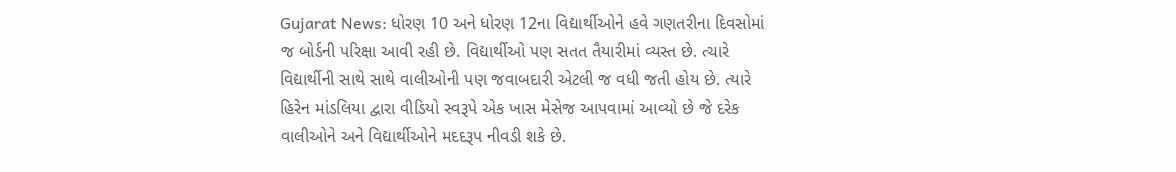Gujarat News: ધોરણ 10 અને ધોરણ 12ના વિદ્યાર્થીઓને હવે ગણતરીના દિવસોમાં જ બોર્ડની પરિક્ષા આવી રહી છે. વિદ્યાર્થીઓ પણ સતત તૈયારીમાં વ્યસ્ત છે. ત્ચારે વિદ્યાર્થીની સાથે સાથે વાલીઓની પણ જવાબદારી એટલી જ વધી જતી હોય છે. ત્યારે હિરેન માંડલિયા દ્વારા વીડિયો સ્વરૂપે એક ખાસ મેસેજ આપવામાં આવ્યો છે જે દરેક વાલીઓને અને વિદ્યાર્થીઓને મદદરૂપ નીવડી શકે છે.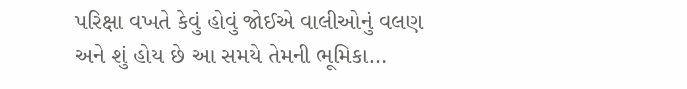પરિક્ષા વખતે કેવું હોવું જોઈએ વાલીઓનું વલણ અને શું હોય છે આ સમયે તેમની ભૂમિકા…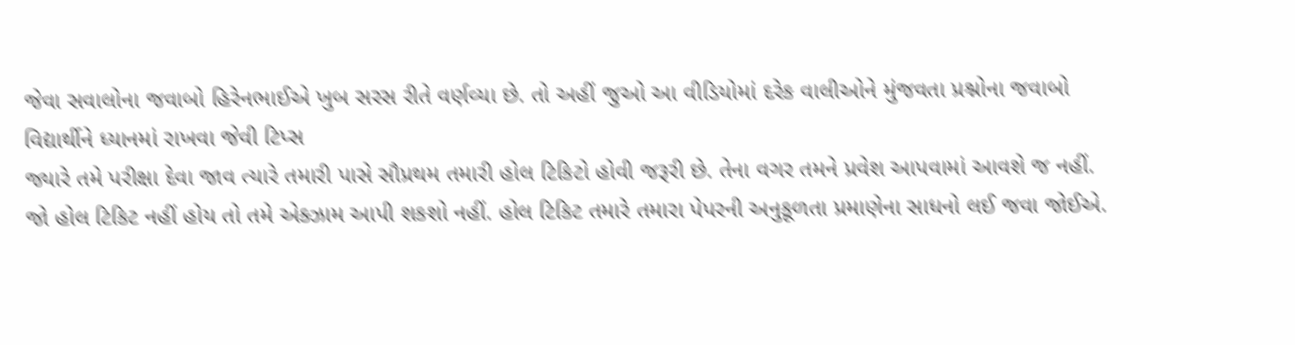જેવા સવાલોના જવાબો હિરેનભાઈએ ખુબ સરસ રીતે વર્ણવ્યા છે. તો અહીં જુઓ આ વીડિયોમાં દરેક વાલીઓને મુંજવતા પ્રશ્નોના જવાબો
વિદ્યાર્થીને ધ્યાનમાં રાખવા જેવી ટિપ્સ
જ્યારે તમે પરીક્ષા દેવા જાવ ત્યારે તમારી પાસે સૌપ્રથમ તમારી હોલ ટિકિટો હોવી જરૂરી છે. તેના વગર તમને પ્રવેશ આપવામાં આવશે જ નહીં.
જો હોલ ટિકિટ નહીં હોય તો તમે એક્ઝામ આપી શકશો નહીં. હોલ ટિકિટ તમારે તમારા પેપરની અનુકૂળતા પ્રમાણેના સાધનો લઈ જવા જોઈએ.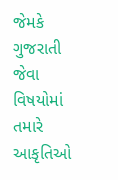જેમકે ગુજરાતી જેવા વિષયોમાં તમારે આકૃતિઓ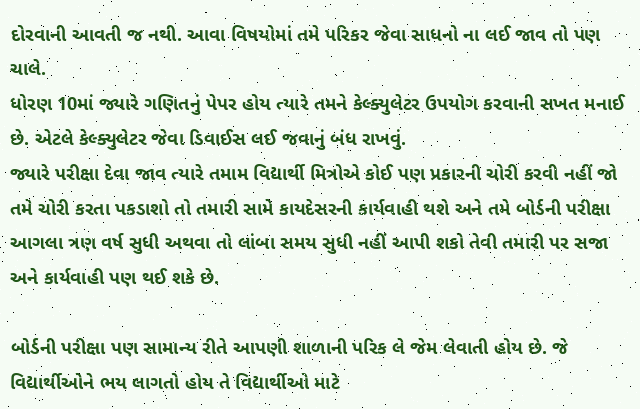દોરવાની આવતી જ નથી. આવા વિષયોમાં તમે પરિકર જેવા સાધનો ના લઈ જાવ તો પણ ચાલે.
ધોરણ 10માં જ્યારે ગણિતનું પેપર હોય ત્યારે તમને કેલ્ક્યુલેટર ઉપયોગ કરવાની સખત મનાઈ છે. એટલે કેલ્ક્યુલેટર જેવા ડિવાઈસ લઈ જવાનું બંધ રાખવું.
જ્યારે પરીક્ષા દેવા જાવ ત્યારે તમામ વિદ્યાર્થી મિત્રોએ કોઈ પણ પ્રકારની ચોરી કરવી નહીં જો તમે ચોરી કરતા પકડાશો તો તમારી સામે કાયદેસરની કાર્યવાહી થશે અને તમે બોર્ડની પરીક્ષા આગલા ત્રણ વર્ષ સુધી અથવા તો લાંબા સમય સુધી નહીં આપી શકો તેવી તમારી પર સજા અને કાર્યવાહી પણ થઈ શકે છે.

બોર્ડની પરીક્ષા પણ સામાન્ય રીતે આપણી શાળાની પરિક લે જેમ લેવાતી હોય છે. જે વિદ્યાર્થીઓને ભય લાગતો હોય તે વિદ્યાર્થીઓ માટે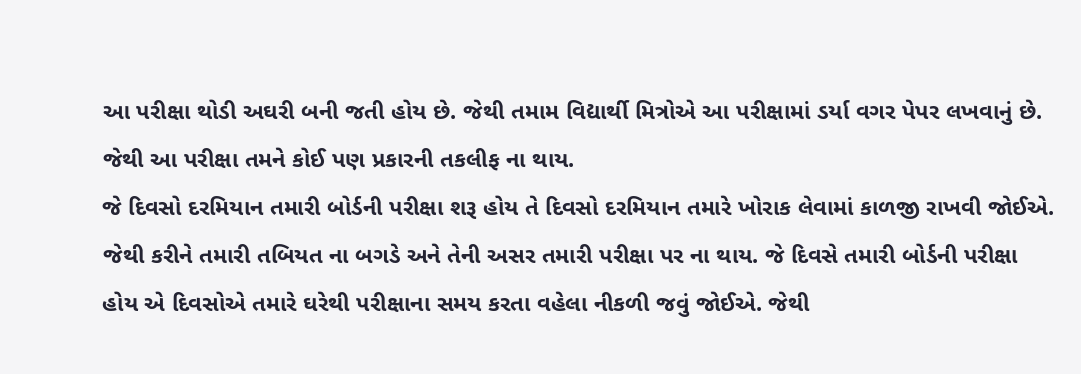આ પરીક્ષા થોડી અઘરી બની જતી હોય છે. જેથી તમામ વિદ્યાર્થી મિત્રોએ આ પરીક્ષામાં ડર્યા વગર પેપર લખવાનું છે. જેથી આ પરીક્ષા તમને કોઈ પણ પ્રકારની તકલીફ ના થાય.
જે દિવસો દરમિયાન તમારી બોર્ડની પરીક્ષા શરૂ હોય તે દિવસો દરમિયાન તમારે ખોરાક લેવામાં કાળજી રાખવી જોઈએ. જેથી કરીને તમારી તબિયત ના બગડે અને તેની અસર તમારી પરીક્ષા પર ના થાય. જે દિવસે તમારી બોર્ડની પરીક્ષા હોય એ દિવસોએ તમારે ઘરેથી પરીક્ષાના સમય કરતા વહેલા નીકળી જવું જોઈએ. જેથી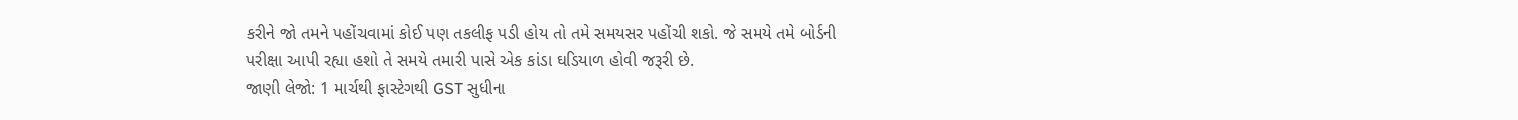કરીને જો તમને પહોંચવામાં કોઈ પણ તકલીફ પડી હોય તો તમે સમયસર પહોંચી શકો. જે સમયે તમે બોર્ડની પરીક્ષા આપી રહ્યા હશો તે સમયે તમારી પાસે એક કાંડા ઘડિયાળ હોવી જરૂરી છે.
જાણી લેજો: 1 માર્ચથી ફાસ્ટેગથી GST સુધીના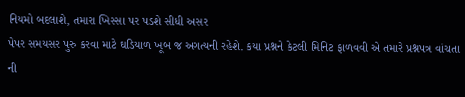નિયમો બદલાશે, તમારા ખિસ્સા પર પડશે સીધી અસર
પેપર સમયસર પુરુ કરવા માટે ઘડિયાળ ખૂબ જ અગત્યની રહેશે. કયા પ્રશ્નને કેટલી મિનિટ ફાળવવી એ તમારે પ્રશ્નપત્ર વાંચતા ની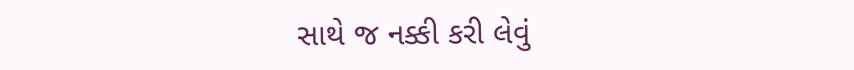સાથે જ નક્કી કરી લેવું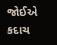જોઈએ કદાચ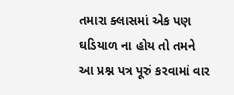તમારા ક્લાસમાં એક પણ ઘડિયાળ ના હોય તો તમને આ પ્રશ્ન પત્ર પૂરું કરવામાં વાર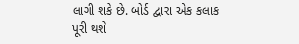લાગી શકે છે. બોર્ડ દ્વારા એક કલાક પૂરી થશે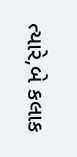ત્યારે,બે કલાક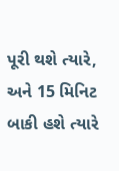પૂરી થશે ત્યારે, અને 15 મિનિટ બાકી હશે ત્યારે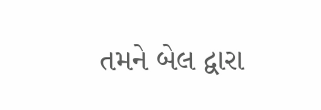તમને બેલ દ્વારા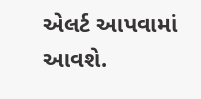એલર્ટ આપવામાં આવશે.